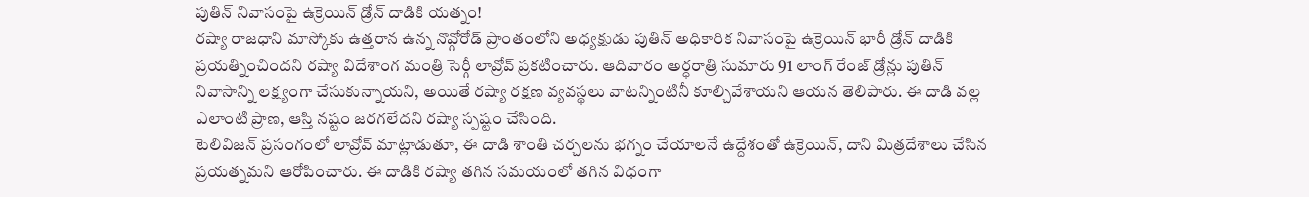పుతిన్ నివాసంపై ఉక్రెయిన్ డ్రోన్ దాడికి యత్నం!
రష్యా రాజధాని మాస్కోకు ఉత్తరాన ఉన్న నొవ్గోరోడ్ ప్రాంతంలోని అధ్యక్షుడు పుతిన్ అధికారిక నివాసంపై ఉక్రెయిన్ భారీ డ్రోన్ దాడికి ప్రయత్నించిందని రష్యా విదేశాంగ మంత్రి సెర్గీ లావ్రోవ్ ప్రకటించారు. ఆదివారం అర్ధరాత్రి సుమారు 91 లాంగ్ రేంజ్ డ్రోన్లు పుతిన్ నివాసాన్ని లక్ష్యంగా చేసుకున్నాయని, అయితే రష్యా రక్షణ వ్యవస్థలు వాటన్నింటినీ కూల్చివేశాయని ఆయన తెలిపారు. ఈ దాడి వల్ల ఎలాంటి ప్రాణ, ఆస్తి నష్టం జరగలేదని రష్యా స్పష్టం చేసింది.
టెలివిజన్ ప్రసంగంలో లావ్రోవ్ మాట్లాడుతూ, ఈ దాడి శాంతి చర్చలను భగ్నం చేయాలనే ఉద్దేశంతో ఉక్రెయిన్, దాని మిత్రదేశాలు చేసిన ప్రయత్నమని ఆరోపించారు. ఈ దాడికి రష్యా తగిన సమయంలో తగిన విధంగా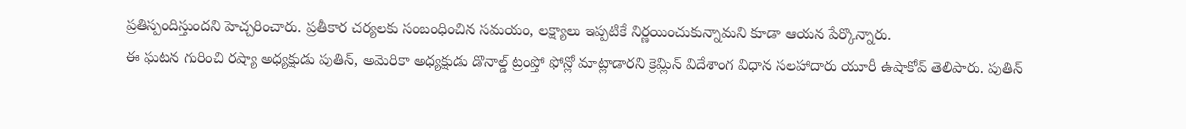ప్రతిస్పందిస్తుందని హెచ్చరించారు. ప్రతీకార చర్యలకు సంబంధించిన సమయం, లక్ష్యాలు ఇప్పటికే నిర్ణయించుకున్నామని కూడా ఆయన పేర్కొన్నారు.
ఈ ఘటన గురించి రష్యా అధ్యక్షుడు పుతిన్, అమెరికా అధ్యక్షుడు డొనాల్డ్ ట్రంప్తో ఫోన్లో మాట్లాడారని క్రెమ్లిన్ విదేశాంగ విధాన సలహాదారు యూరీ ఉషాకోవ్ తెలిపారు. పుతిన్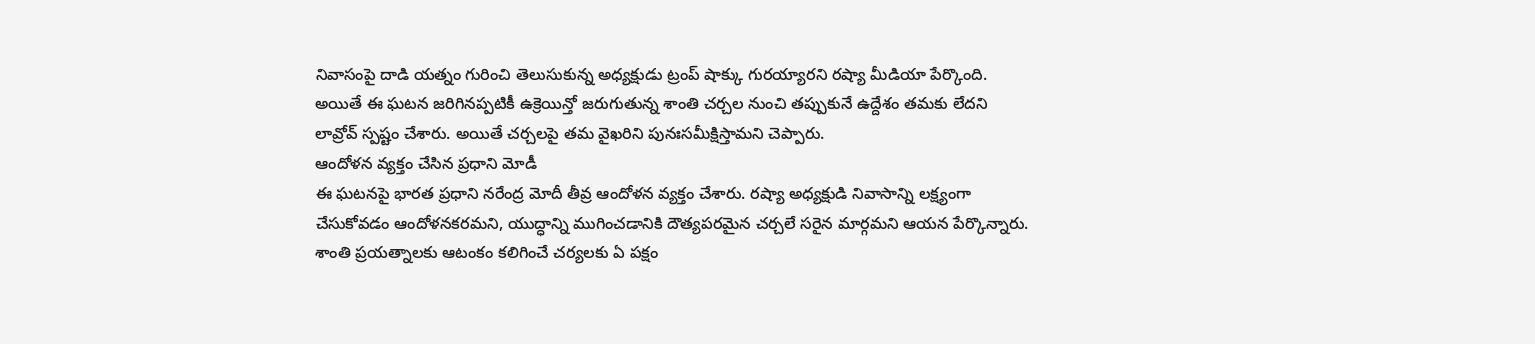నివాసంపై దాడి యత్నం గురించి తెలుసుకున్న అధ్యక్షుడు ట్రంప్ షాక్కు గురయ్యారని రష్యా మీడియా పేర్కొంది. అయితే ఈ ఘటన జరిగినప్పటికీ ఉక్రెయిన్తో జరుగుతున్న శాంతి చర్చల నుంచి తప్పుకునే ఉద్దేశం తమకు లేదని లావ్రోవ్ స్పష్టం చేశారు. అయితే చర్చలపై తమ వైఖరిని పునఃసమీక్షిస్తామని చెప్పారు.
ఆందోళన వ్యక్తం చేసిన ప్రధాని మోడీ
ఈ ఘటనపై భారత ప్రధాని నరేంద్ర మోదీ తీవ్ర ఆందోళన వ్యక్తం చేశారు. రష్యా అధ్యక్షుడి నివాసాన్ని లక్ష్యంగా చేసుకోవడం ఆందోళనకరమని, యుద్ధాన్ని ముగించడానికి దౌత్యపరమైన చర్చలే సరైన మార్గమని ఆయన పేర్కొన్నారు. శాంతి ప్రయత్నాలకు ఆటంకం కలిగించే చర్యలకు ఏ పక్షం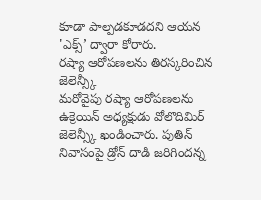కూడా పాల్పడకూడదని ఆయన 'ఎక్స్’ ద్వారా కోరారు.
రష్యా ఆరోపణలను తిరస్కరించిన జెలెన్స్కీ
మరోవైపు రష్యా ఆరోపణలను ఉక్రెయిన్ అధ్యక్షుడు వోలొదిమిర్ జెలెన్స్కీ ఖండించారు. పుతిన్ నివాసంపై డ్రోన్ దాడి జరిగిందన్న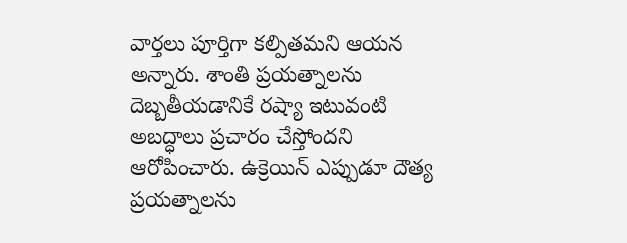వార్తలు పూర్తిగా కల్పితమని ఆయన అన్నారు. శాంతి ప్రయత్నాలను దెబ్బతీయడానికే రష్యా ఇటువంటి అబద్ధాలు ప్రచారం చేస్తోందని ఆరోపించారు. ఉక్రెయిన్ ఎప్పుడూ దౌత్య ప్రయత్నాలను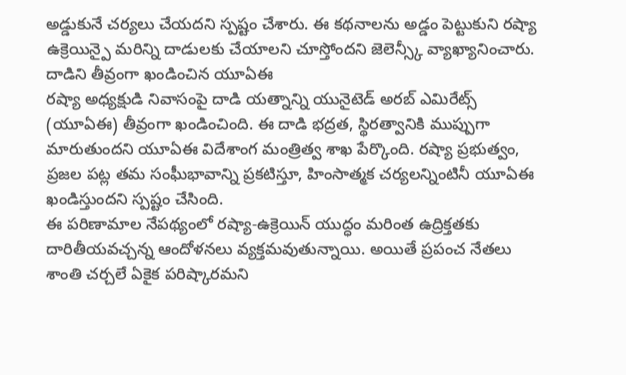అడ్డుకునే చర్యలు చేయదని స్పష్టం చేశారు. ఈ కథనాలను అడ్డం పెట్టుకుని రష్యా ఉక్రెయిన్పై మరిన్ని దాడులకు చేయాలని చూస్తోందని జెలెన్స్కీ వ్యాఖ్యానించారు.
దాడిని తీవ్రంగా ఖండించిన యూఏఈ
రష్యా అధ్యక్షుడి నివాసంపై దాడి యత్నాన్ని యునైటెడ్ అరబ్ ఎమిరేట్స్ (యూఏఈ) తీవ్రంగా ఖండించింది. ఈ దాడి భద్రత, స్థిరత్వానికి ముప్పుగా మారుతుందని యూఏఈ విదేశాంగ మంత్రిత్వ శాఖ పేర్కొంది. రష్యా ప్రభుత్వం, ప్రజల పట్ల తమ సంఘీభావాన్ని ప్రకటిస్తూ, హింసాత్మక చర్యలన్నింటినీ యూఏఈ ఖండిస్తుందని స్పష్టం చేసింది.
ఈ పరిణామాల నేపథ్యంలో రష్యా-ఉక్రెయిన్ యుద్ధం మరింత ఉద్రిక్తతకు దారితీయవచ్చన్న ఆందోళనలు వ్యక్తమవుతున్నాయి. అయితే ప్రపంచ నేతలు శాంతి చర్చలే ఏకైక పరిష్కారమని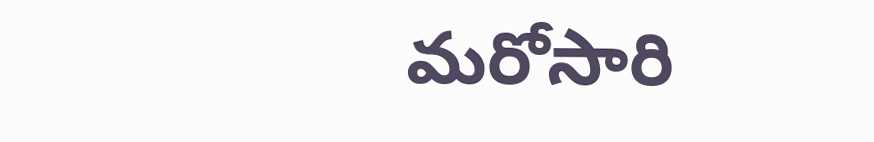మరోసారి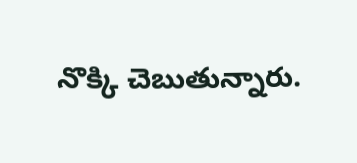నొక్కి చెబుతున్నారు.